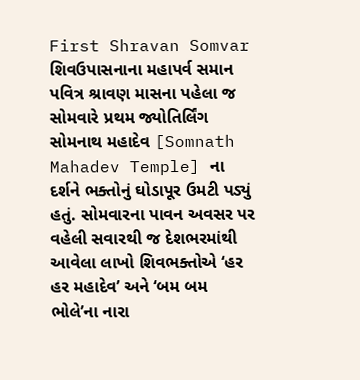First Shravan Somvar શિવઉપાસનાના મહાપર્વ સમાન પવિત્ર શ્રાવણ માસના પહેલા જ સોમવારે પ્રથમ જ્યોતિર્લિંગ સોમનાથ મહાદેવ [Somnath Mahadev Temple] ના દર્શને ભક્તોનું ઘોડાપૂર ઉમટી પડ્યું હતું. સોમવારના પાવન અવસર પર વહેલી સવારથી જ દેશભરમાંથી આવેલા લાખો શિવભક્તોએ ‘હર હર મહાદેવ’ અને ‘બમ બમ ભોલે’ના નારા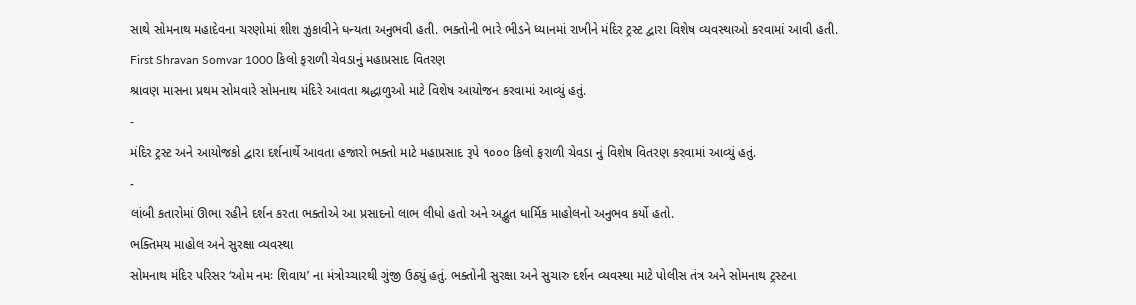સાથે સોમનાથ મહાદેવના ચરણોમાં શીશ ઝુકાવીને ધન્યતા અનુભવી હતી. ભક્તોની ભારે ભીડને ધ્યાનમાં રાખીને મંદિર ટ્રસ્ટ દ્વારા વિશેષ વ્યવસ્થાઓ કરવામાં આવી હતી.
First Shravan Somvar 1000 કિલો ફરાળી ચેવડાનું મહાપ્રસાદ વિતરણ
શ્રાવણ માસના પ્રથમ સોમવારે સોમનાથ મંદિરે આવતા શ્રદ્ધાળુઓ માટે વિશેષ આયોજન કરવામાં આવ્યું હતું.
-
મંદિર ટ્રસ્ટ અને આયોજકો દ્વારા દર્શનાર્થે આવતા હજારો ભક્તો માટે મહાપ્રસાદ રૂપે ૧૦૦૦ કિલો ફરાળી ચેવડા નું વિશેષ વિતરણ કરવામાં આવ્યું હતું.
-
લાંબી કતારોમાં ઊભા રહીને દર્શન કરતા ભક્તોએ આ પ્રસાદનો લાભ લીધો હતો અને અદ્ભુત ધાર્મિક માહોલનો અનુભવ કર્યો હતો.
ભક્તિમય માહોલ અને સુરક્ષા વ્યવસ્થા
સોમનાથ મંદિર પરિસર ‘ઓમ નમઃ શિવાય’ ના મંત્રોચ્ચારથી ગુંજી ઉઠ્યું હતું. ભક્તોની સુરક્ષા અને સુચારુ દર્શન વ્યવસ્થા માટે પોલીસ તંત્ર અને સોમનાથ ટ્રસ્ટના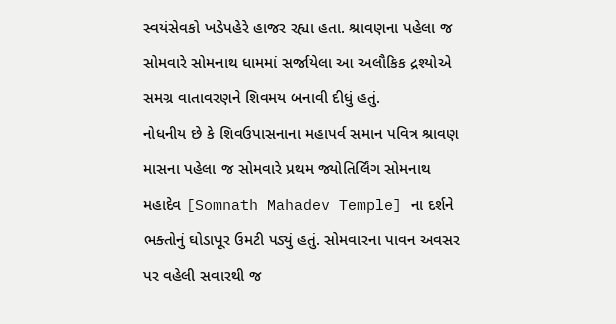સ્વયંસેવકો ખડેપહેરે હાજર રહ્યા હતા. શ્રાવણના પહેલા જ સોમવારે સોમનાથ ધામમાં સર્જાયેલા આ અલૌકિક દ્રશ્યોએ સમગ્ર વાતાવરણને શિવમય બનાવી દીધું હતું.
નોધનીય છે કે શિવઉપાસનાના મહાપર્વ સમાન પવિત્ર શ્રાવણ માસના પહેલા જ સોમવારે પ્રથમ જ્યોતિર્લિંગ સોમનાથ મહાદેવ [Somnath Mahadev Temple] ના દર્શને ભક્તોનું ઘોડાપૂર ઉમટી પડ્યું હતું. સોમવારના પાવન અવસર પર વહેલી સવારથી જ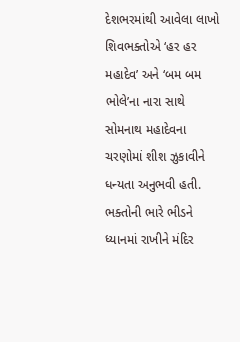દેશભરમાંથી આવેલા લાખો શિવભક્તોએ ‘હર હર મહાદેવ’ અને ‘બમ બમ ભોલે’ના નારા સાથે સોમનાથ મહાદેવના ચરણોમાં શીશ ઝુકાવીને ધન્યતા અનુભવી હતી. ભક્તોની ભારે ભીડને ધ્યાનમાં રાખીને મંદિર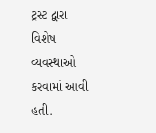ટ્રસ્ટ દ્વારા વિશેષ વ્યવસ્થાઓ કરવામાં આવી હતી.